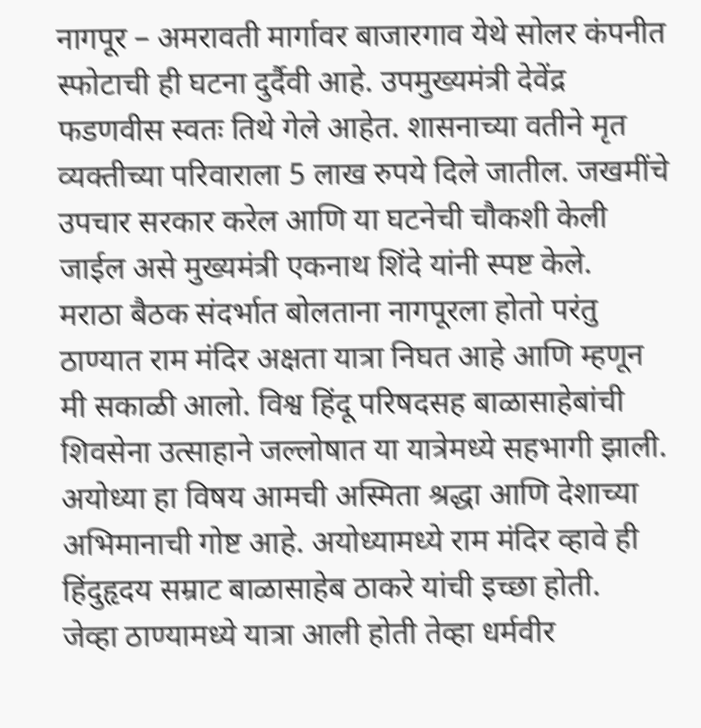नागपूर – अमरावती मार्गावर बाजारगाव येथे सोलर कंपनीत स्फोटाची ही घटना दुर्दैवी आहे. उपमुख्यमंत्री देवेंद्र फडणवीस स्वतः तिथे गेले आहेत. शासनाच्या वतीने मृत व्यक्तीच्या परिवाराला 5 लाख रुपये दिले जातील. जखमींचे उपचार सरकार करेल आणि या घटनेची चौकशी केली जाईल असे मुख्यमंत्री एकनाथ शिंदे यांनी स्पष्ट केले.
मराठा बैठक संदर्भात बोलताना नागपूरला होतो परंतु ठाण्यात राम मंदिर अक्षता यात्रा निघत आहे आणि म्हणून मी सकाळी आलो. विश्व हिंदू परिषदसह बाळासाहेबांची शिवसेना उत्साहाने जल्लोषात या यात्रेमध्ये सहभागी झाली. अयोध्या हा विषय आमची अस्मिता श्रद्धा आणि देशाच्या अभिमानाची गोष्ट आहे. अयोध्यामध्ये राम मंदिर व्हावे ही हिंदुहृदय सम्राट बाळासाहेब ठाकरे यांची इच्छा होती.
जेव्हा ठाण्यामध्ये यात्रा आली होती तेव्हा धर्मवीर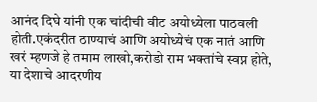आनंद दिघे यांनी एक चांदीची वीट अयोध्येला पाठवली होती.एकंदरीत ठाण्याचं आणि अयोध्येचं एक नातं आणि खरं म्हणजे हे तमाम लाखो,करोडो राम भक्तांचे स्वप्न होते, या देशाचे आदरणीय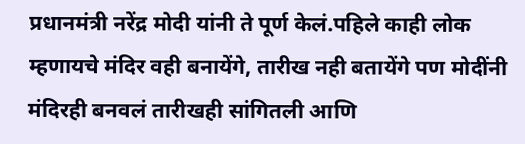प्रधानमंत्री नरेंद्र मोदी यांनी ते पूर्ण केलं.पहिले काही लोक म्हणायचे मंदिर वही बनायेंगे, तारीख नही बतायेंगे पण मोदींनी मंदिरही बनवलं तारीखही सांगितली आणि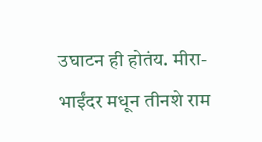उघाटन ही होतंय. मीरा-भाईंदर मधून तीनशे राम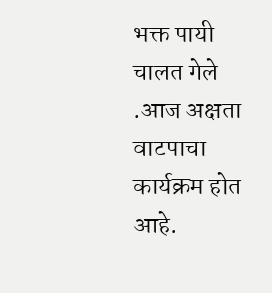भक्त पायी चालत गेले .आज अक्षता वाटपाचा कार्यक्रम होत आहे.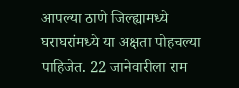आपल्या ठाणे जिल्ह्यामध्ये घराघरांमध्ये या अक्षता पोहचल्या पाहिजेत. 22 जानेवारीला राम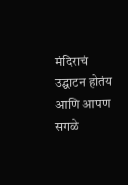मंदिराचं उद्घाटन होतंय आणि आपण सगळे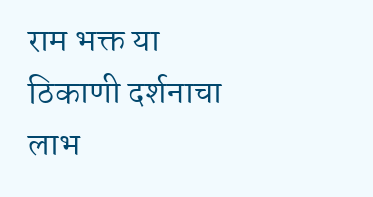राम भक्त या ठिकाणी दर्शनाचा लाभ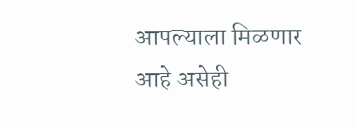आपल्याला मिळणार आहे असेही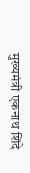मुख्यमंत्री एकनाथ शिंदे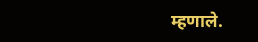म्हणाले.